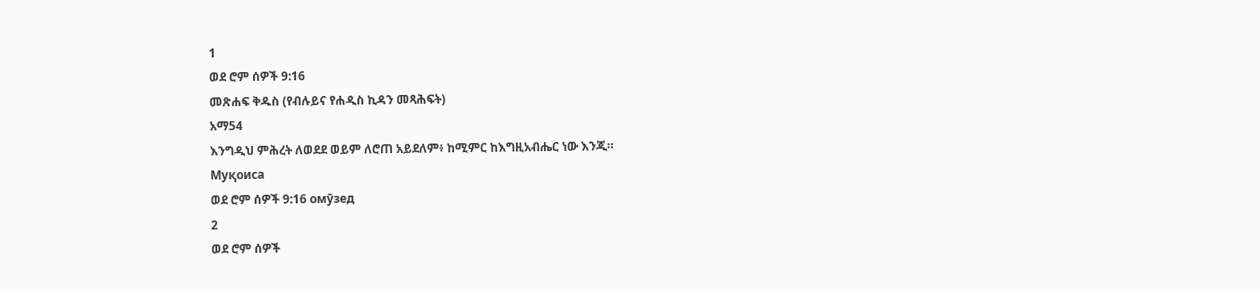1
ወደ ሮም ሰዎች 9:16
መጽሐፍ ቅዱስ (የብሉይና የሐዲስ ኪዳን መጻሕፍት)
አማ54
እንግዲህ ምሕረት ለወደደ ወይም ለሮጠ አይደለም፥ ከሚምር ከእግዚአብሔር ነው እንጂ።
Муқоиса
ወደ ሮም ሰዎች 9:16 омӯзед
2
ወደ ሮም ሰዎች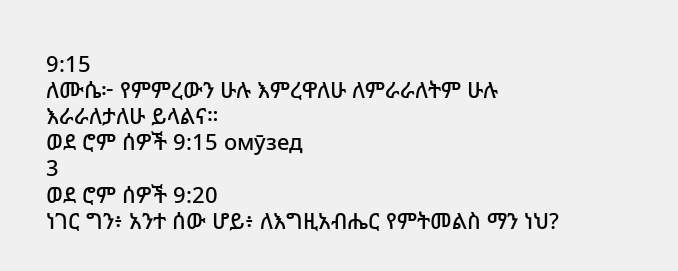9:15
ለሙሴ፦ የምምረውን ሁሉ እምረዋለሁ ለምራራለትም ሁሉ እራራለታለሁ ይላልና።
ወደ ሮም ሰዎች 9:15 омӯзед
3
ወደ ሮም ሰዎች 9:20
ነገር ግን፥ አንተ ሰው ሆይ፥ ለእግዚአብሔር የምትመልስ ማን ነህ?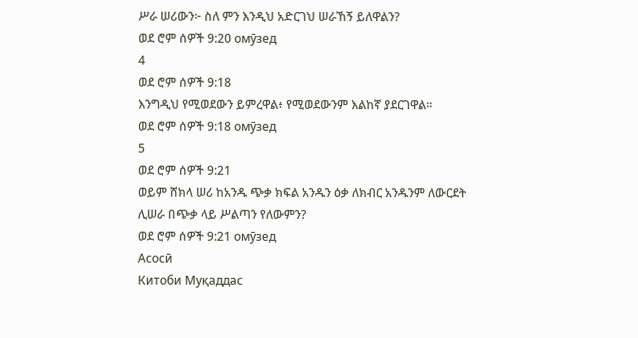ሥራ ሠሪውን፦ ስለ ምን እንዲህ አድርገህ ሠራኸኝ ይለዋልን?
ወደ ሮም ሰዎች 9:20 омӯзед
4
ወደ ሮም ሰዎች 9:18
እንግዲህ የሚወደውን ይምረዋል፥ የሚወደውንም እልከኛ ያደርገዋል።
ወደ ሮም ሰዎች 9:18 омӯзед
5
ወደ ሮም ሰዎች 9:21
ወይም ሸክላ ሠሪ ከአንዱ ጭቃ ክፍል አንዱን ዕቃ ለክብር አንዱንም ለውርደት ሊሠራ በጭቃ ላይ ሥልጣን የለውምን?
ወደ ሮም ሰዎች 9:21 омӯзед
Асосӣ
Китоби Муқаддас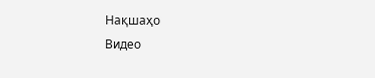Нақшаҳо
Видео